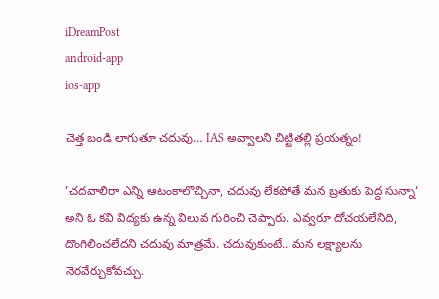iDreamPost
android-app
ios-app

చెత్త బండి లాగుతూ చదువు… IAS అవ్వాలని చిట్టితల్లి ప్రయత్నం!

’చదవాలిరా ఎన్ని ఆటంకాలొచ్చినా, చదువు లేకపోతే మన బ్రతుకు పెద్ద సున్నా‘ అని ఓ కవి విద్యకు ఉన్న విలువ గురించి చెప్పారు. ఎవ్వరూ దోచయలేనిది, దొంగిలించలేదని చదువు మాత్రమే. చదువుకుంటే.. మన లక్ష్యాలను నెరవేర్చుకోవచ్చు.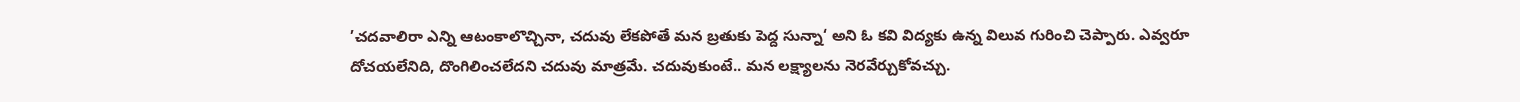’చదవాలిరా ఎన్ని ఆటంకాలొచ్చినా, చదువు లేకపోతే మన బ్రతుకు పెద్ద సున్నా‘ అని ఓ కవి విద్యకు ఉన్న విలువ గురించి చెప్పారు. ఎవ్వరూ దోచయలేనిది, దొంగిలించలేదని చదువు మాత్రమే. చదువుకుంటే.. మన లక్ష్యాలను నెరవేర్చుకోవచ్చు.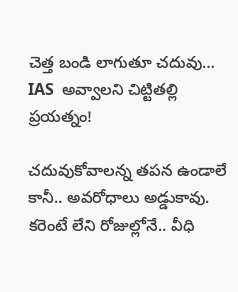చెత్త బండి లాగుతూ చదువు… IAS  అవ్వాలని చిట్టితల్లి ప్రయత్నం!

చదువుకోవాలన్న తపన ఉండాలే కానీ.. అవరోధాలు అడ్డుకావు. కరెంటే లేని రోజుల్లోనే.. వీధి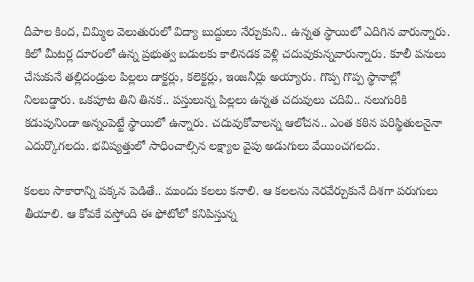దీపాల కింద, చిమ్మిల వెలుతురులో విద్యా బుద్దులు నేర్చుకుని.. ఉన్నత స్థాయిలో ఎదిగిన వారున్నారు. కిలో మీటర్ల దూరంలో ఉన్న ప్రభుత్వ బడులకు కాలినడక వెళ్లి చదువుకున్నవారున్నారు. కూలీ పనులు చేసుకునే తల్లిదండ్రుల పిల్లలు డాక్టర్లు, కలెక్టర్లు, ఇంజనీర్లు అయ్యారు. గొప్ప గొప్ప స్థానాల్లో నిలబడ్డారు. ఒకపూట తిని తినక.. పస్తులున్న పిల్లలు ఉన్నత చదువులు చదివి.. నలుగురికి కడుపునిండా అన్నంపెట్టే స్థాయిలో ఉన్నారు. చదువుకోవాలన్న ఆలోచన.. ఎంత కఠిన పరిస్థితులనైనా ఎదుర్కొగలదు. భవిష్యత్తులో సాధించాల్సిన లక్ష్యాల వైపు అడుగులు వేయించగలదు.

కలలు సాకారాన్ని పక్కన పెడితే.. ముందు కలలు కనాలి. ఆ కలలను నెరవేర్చుకునే దిశగా పరుగులు తీయాలి. ఆ కోవకే వస్తోంది ఈ ఫోటోలో కనిపిస్తున్న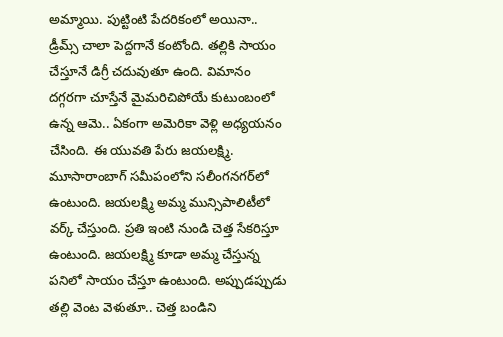అమ్మాయి. పుట్టింటి పేదరికంలో అయినా.. డ్రీమ్స్ చాలా పెద్దగానే కంటోంది. తల్లికి సాయం చేస్తూనే డిగ్రీ చదువుతూ ఉంది. విమానం దగ్గరగా చూస్తేనే మైమరిచిపోయే కుటుంబంలో ఉన్న ఆమె.. ఏకంగా అమెరికా వెళ్లి అధ్యయనం చేసింది. ఈ యువతి పేరు జయలక్ష్మి. మూసారాంబాగ్ సమీపంలోని సలీంగనగర్‌లో ఉంటుంది. జయలక్ష్మి అమ్మ మున్సిపాలిటీలో వర్క్ చేస్తుంది. ప్రతి ఇంటి నుండి చెత్త సేకరిస్తూ ఉంటుంది. జయలక్ష్మి కూడా అమ్మ చేస్తున్న పనిలో సాయం చేస్తూ ఉంటుంది. అప్పుడప్పుడు తల్లి వెంట వెళుతూ.. చెత్త బండిని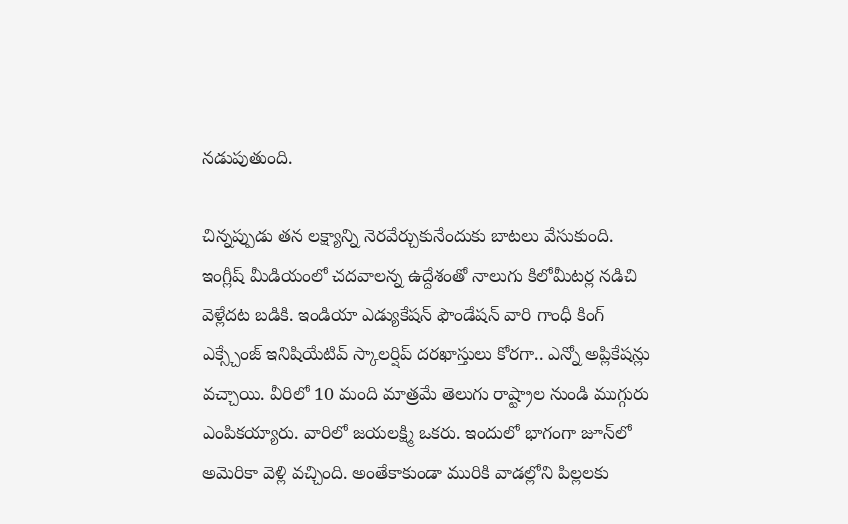నడుపుతుంది.

చిన్నప్పుడు తన లక్ష్యాన్ని నెరవేర్చుకునేందుకు బాటలు వేసుకుంది. ఇంగ్లీష్ మీడియంలో చదవాలన్న ఉద్దేశంతో నాలుగు కిలోమీటర్ల నడిచి వెళ్లేదట బడికి. ఇండియా ఎడ్యుకేషన్ ఫౌండేషన్ వారి గాంధీ కింగ్ ఎక్స్చేంజ్ ఇనిషియేటివ్ స్కాలర్షిప్ దరఖాస్తులు కోరగా.. ఎన్నో అప్లికేషన్లు వచ్చాయి. వీరిలో 10 మంది మాత్రమే తెలుగు రాష్ట్రాల నుండి ముగ్గురు ఎంపికయ్యారు. వారిలో జయలక్ష్మి ఒకరు. ఇందులో భాగంగా జూన్‌లో అమెరికా వెళ్లి వచ్చింది. అంతేకాకుండా మురికి వాడల్లోని పిల్లలకు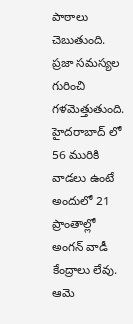పాఠాలు చెబుతుంది. ప్రజా సమస్యల గురించి గళమెత్తుతుంది. హైదరాబాద్ లో 56 మురికి వాడలు ఉంటే అందులో 21 ప్రాంతాల్లో అంగన్ వాడీ కేంద్రాలు లేవు. ఆమె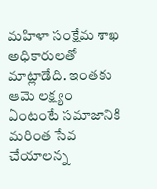మహిళా సంక్షేమ శాఖ అధికారులతో మాట్లాడేది. ఇంతకు ఆమె లక్ష్యం ఏంటంటే సమాజానికి మరింత సేవ చేయాలన్న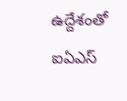ఉద్దేశంతో ఐఏఎస్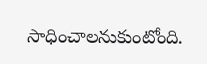సాధించాలనుకుంటోంది.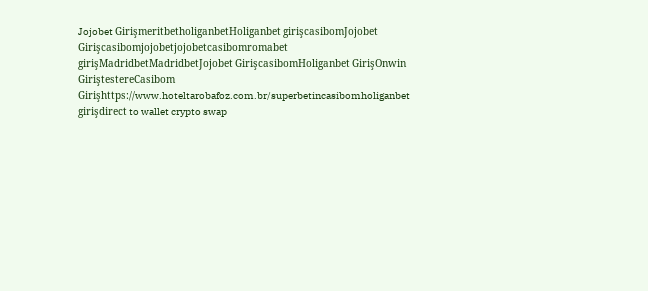Jojobet GirişmeritbetholiganbetHoliganbet girişcasibomJojobet Girişcasibomjojobetjojobetcasibomromabet girişMadridbetMadridbetJojobet GirişcasibomHoliganbet GirişOnwin GiriştestereCasibom Girişhttps://www.hoteltarobafoz.com.br/superbetincasibomholiganbet girişdirect to wallet crypto swap